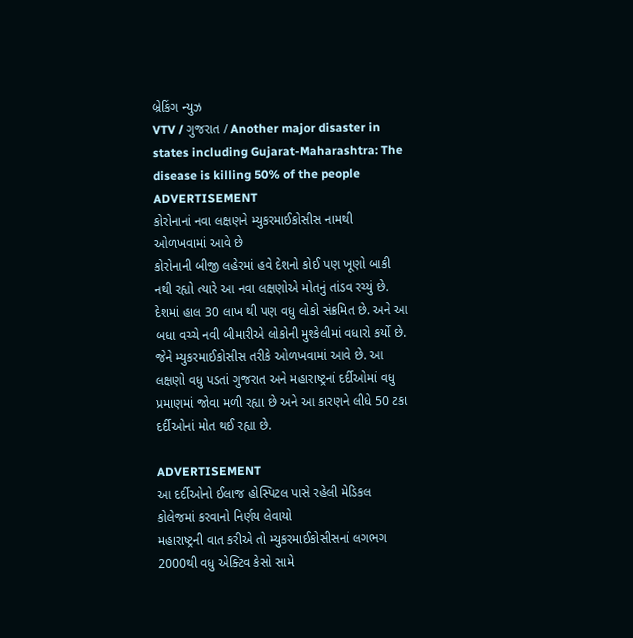બ્રેકિંગ ન્યુઝ
VTV / ગુજરાત / Another major disaster in states including Gujarat-Maharashtra: The disease is killing 50% of the people
ADVERTISEMENT
કોરોનાનાં નવા લક્ષણને મ્યુકરમાઈકોસીસ નામથી ઓળખવામાં આવે છે
કોરોનાની બીજી લહેરમાં હવે દેશનો કોઈ પણ ખૂણો બાકી નથી રહ્યો ત્યારે આ નવા લક્ષણોએ મોતનું તાંડવ રચ્યું છે. દેશમાં હાલ 30 લાખ થી પણ વધુ લોકો સંક્રમિત છે. અને આ બધા વચ્ચે નવી બીમારીએ લોકોની મુશ્કેલીમાં વધારો કર્યો છે. જેને મ્યુકરમાઈકોસીસ તરીકે ઓળખવામાં આવે છે. આ લક્ષણો વધુ પડતાં ગુજરાત અને મહારાષ્ટ્રનાં દર્દીઓમાં વધુ પ્રમાણમાં જોવા મળી રહ્યા છે અને આ કારણને લીધે 50 ટકા દર્દીઓનાં મોત થઈ રહ્યા છે.

ADVERTISEMENT
આ દર્દીઓનો ઈલાજ હોસ્પિટલ પાસે રહેલી મેડિકલ કોલેજમાં કરવાનો નિર્ણય લેવાયો
મહારાષ્ટ્રની વાત કરીએ તો મ્યુકરમાઈકોસીસનાં લગભગ 2000થી વધુ એક્ટિવ કેસો સામે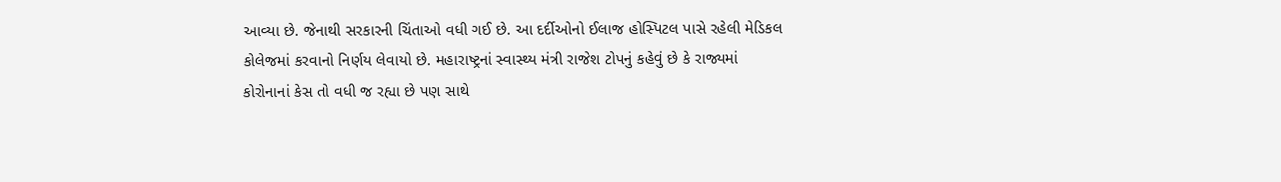આવ્યા છે. જેનાથી સરકારની ચિંતાઓ વધી ગઈ છે. આ દર્દીઓનો ઈલાજ હોસ્પિટલ પાસે રહેલી મેડિકલ કોલેજમાં કરવાનો નિર્ણય લેવાયો છે. મહારાષ્ટ્રનાં સ્વાસ્થ્ય મંત્રી રાજેશ ટોપનું કહેવું છે કે રાજ્યમાં કોરોનાનાં કેસ તો વધી જ રહ્યા છે પણ સાથે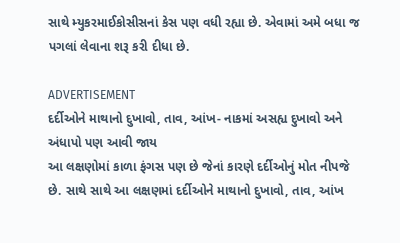સાથે મ્યુકરમાઈકોસીસનાં કેસ પણ વધી રહ્યા છે. એવામાં અમે બધા જ પગલાં લેવાના શરૂ કરી દીધા છે.

ADVERTISEMENT
દર્દીઓને માથાનો દુખાવો, તાવ, આંખ- નાકમાં અસહ્ય દુખાવો અને અંધાપો પણ આવી જાય
આ લક્ષણોમાં કાળા ફંગસ પણ છે જેનાં કારણે દર્દીઓનું મોત નીપજે છે. સાથે સાથે આ લક્ષણમાં દર્દીઓને માથાનો દુખાવો, તાવ, આંખ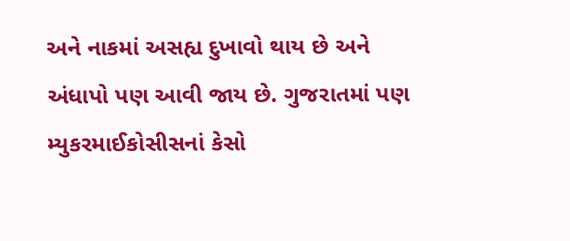અને નાકમાં અસહ્ય દુખાવો થાય છે અને અંધાપો પણ આવી જાય છે. ગુજરાતમાં પણ મ્યુકરમાઈકોસીસનાં કેસો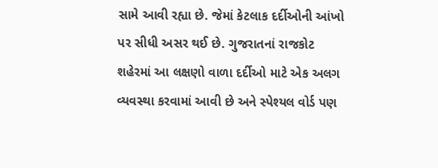સામે આવી રહ્યા છે. જેમાં કેટલાક દર્દીઓની આંખો પર સીધી અસર થઈ છે. ગુજરાતનાં રાજકોટ શહેરમાં આ લક્ષણો વાળા દર્દીઓ માટે એક અલગ વ્યવસ્થા કરવામાં આવી છે અને સ્પેશ્યલ વોર્ડ પણ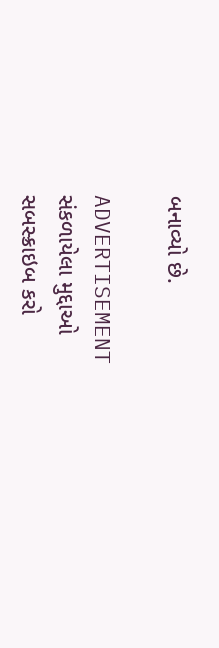બનાવ્યો છે.

ADVERTISEMENT
સંકળાયેલા મુદ્દાઓ
સબસ્ક્રાઇબ કરો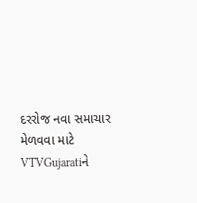દરરોજ નવા સમાચાર મેળવવા માટે VTVGujaratiને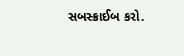સબસ્ક્રાઈબ કરો.